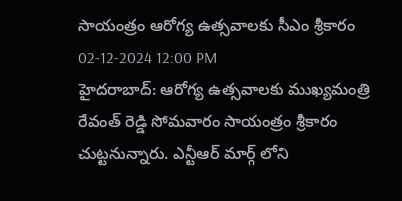సాయంత్రం ఆరోగ్య ఉత్సవాలకు సీఎం శ్రీకారం
02-12-2024 12:00 PM
హైదరాబాద్: ఆరోగ్య ఉత్సవాలకు ముఖ్యమంత్రి రేవంత్ రెడ్డి సోమవారం సాయంత్రం శ్రీకారం చుట్టనున్నారు. ఎన్టీఆర్ మార్గ్ లోని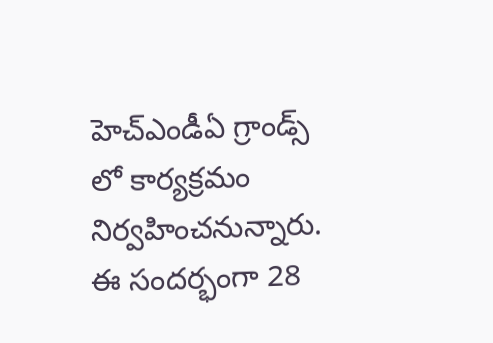హెచ్ఎండీఏ గ్రాండ్స్ లో కార్యక్రమం నిర్వహించనున్నారు. ఈ సందర్భంగా 28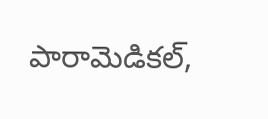పారామెడికల్,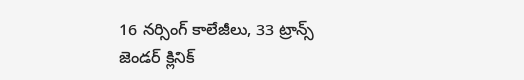16 నర్సింగ్ కాలేజీలు, 33 ట్రాన్స్ జెండర్ క్లినిక్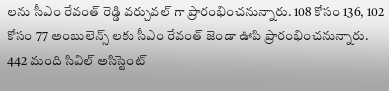లను సీఎం రేవంత్ రెడ్డి వర్చువల్ గా ప్రారంభించనున్నారు. 108 కోసం 136, 102 కోసం 77 అంబులెన్స్ లకు సీఎం రేవంత్ జెండా ఊపి ప్రారంభించనున్నారు. 442 మంది సివిల్ అసిస్టెంట్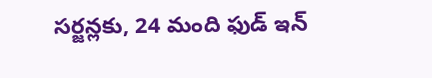సర్జన్లకు, 24 మంది ఫుడ్ ఇన్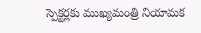స్పెక్టర్లకు ముఖ్యమంత్రి నియామక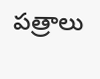పత్రాలు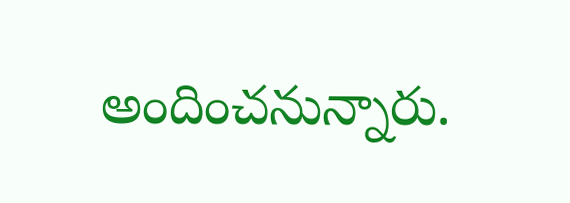అందించనున్నారు.